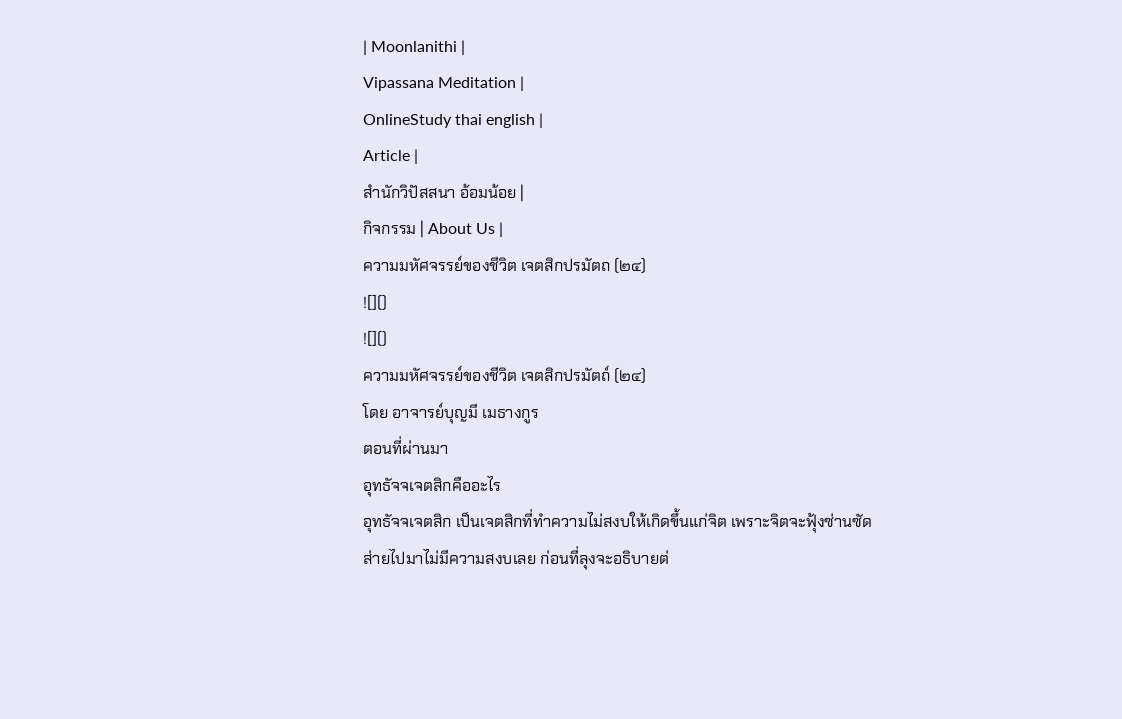| Moonlanithi |
Vipassana Meditation |
OnlineStudy thai english |
Article |
สำนักวิปัสสนา อ้อมน้อย |
กิจกรรม | About Us |
ความมหัศจรรย์ของชีวิต เจตสิกปรมัตถ (๒๔)
![]()
![]()
ความมหัศจรรย์ของชีวิต เจตสิกปรมัตถ์ (๒๔)
โดย อาจารย์บุญมี เมธางกูร
ตอนที่ผ่านมา
อุทธัจจเจตสิกคืออะไร
อุทธัจจเจตสิก เป็นเจตสิกที่ทำความไม่สงบให้เกิดขึ้นแก่จิต เพราะจิตจะฟุ้งซ่านซัดส่ายไปมาไม่มีความสงบเลย ก่อนที่ลุงจะอธิบายต่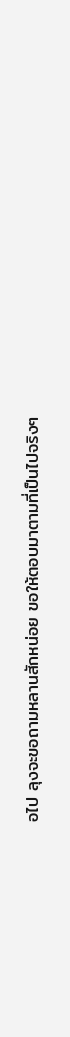อไป ลุงจะขอถามหลานสักหน่อย ขอให้ตอบมาตามที่เป็นไปจริงๆ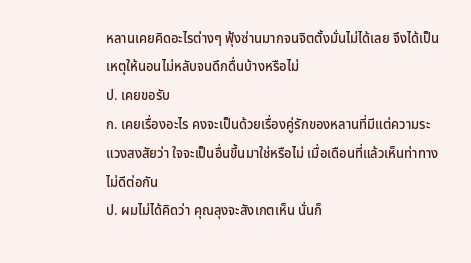หลานเคยคิดอะไรต่างๆ ฟุ้งซ่านมากจนจิตตั้งมั่นไม่ได้เลย จึงได้เป็นเหตุให้นอนไม่หลับจนดึกดื่นบ้างหรือไม่
ป. เคยขอรับ
ก. เคยเรื่องอะไร คงจะเป็นด้วยเรื่องคู่รักของหลานที่มีแต่ความระแวงสงสัยว่า ใจจะเป็นอื่นขึ้นมาใช่หรือไม่ เมื่อเดือนที่แล้วเห็นท่าทางไม่ดีต่อกัน
ป. ผมไม่ได้คิดว่า คุณลุงจะสังเกตเห็น นั่นก็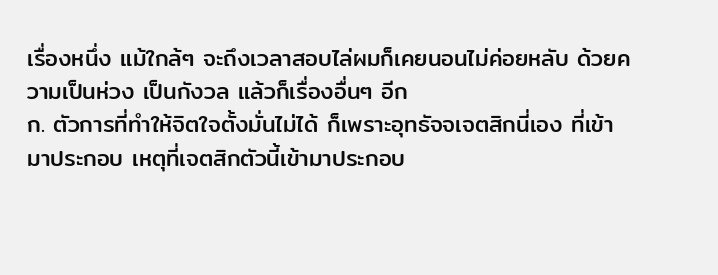เรื่องหนึ่ง แม้ใกล้ๆ จะถึงเวลาสอบไล่ผมก็เคยนอนไม่ค่อยหลับ ด้วยความเป็นห่วง เป็นกังวล แล้วก็เรื่องอื่นๆ อีก
ก. ตัวการที่ทำให้จิตใจตั้งมั่นไม่ได้ ก็เพราะอุทธัจจเจตสิกนี่เอง ที่เข้ามาประกอบ เหตุที่เจตสิกตัวนี้เข้ามาประกอบ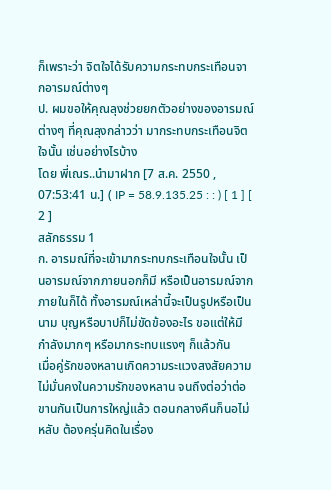ก็เพราะว่า จิตใจได้รับความกระทบกระเทือนจากอารมณ์ต่างๆ
ป. ผมขอให้คุณลุงช่วยยกตัวอย่างของอารมณ์ต่างๆ ที่คุณลุงกล่าวว่า มากระทบกระเทือนจิตใจนั้น เช่นอย่างไรบ้าง
โดย พี่เณร..นำมาฝาก [7 ส.ค. 2550 , 07:53:41 น.] ( IP = 58.9.135.25 : : ) [ 1 ] [ 2 ]
สลักธรรม 1
ก. อารมณ์ที่จะเข้ามากระทบกระเทือนใจนั้น เป็นอารมณ์จากภายนอกก็มี หรือเป็นอารมณ์จากภายในก็ได้ ทั้งอารมณ์เหล่านี้จะเป็นรูปหรือเป็นนาม บุญหรือบาปก็ไม่ขัดข้องอะไร ขอแต่ให้มีกำลังมากๆ หรือมากระทบแรงๆ ก็แล้วกัน
เมื่อคู่รักของหลานเกิดความระแวงสงสัยความไม่มั่นคงในความรักของหลาน จนถึงต่อว่าต่อขานกันเป็นการใหญ่แล้ว ตอนกลางคืนก็นอไม่หลับ ต้องครุ่นคิดในเรื่อง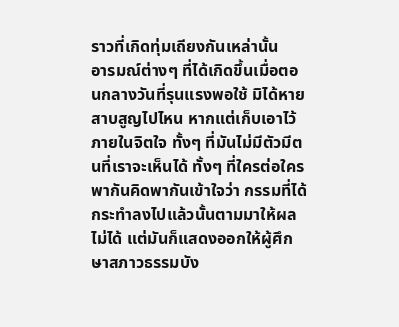ราวที่เกิดทุ่มเถียงกันเหล่านั้น
อารมณ์ต่างๆ ที่ได้เกิดขึ้นเมื่อตอนกลางวันที่รุนแรงพอใช้ มิได้หายสาบสูญไปไหน หากแต่เก็บเอาไว้ภายในจิตใจ ทั้งๆ ที่มันไม่มีตัวมีตนที่เราจะเห็นได้ ทั้งๆ ที่ใครต่อใครพากันคิดพากันเข้าใจว่า กรรมที่ได้กระทำลงไปแล้วนั้นตามมาให้ผลไม่ได้ แต่มันก็แสดงออกให้ผู้ศึกษาสภาวธรรมบัง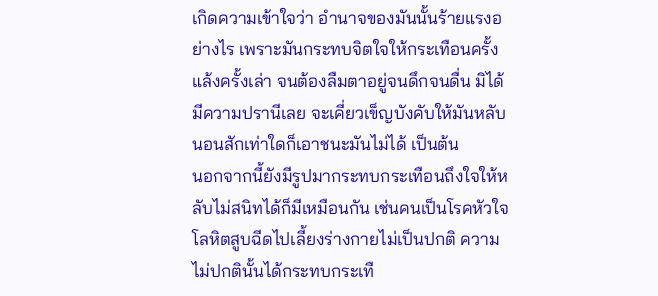เกิดความเข้าใจว่า อำนาจของมันนั้นร้ายแรงอย่างไร เพราะมันกระทบจิตใจให้กระเทือนครั้งแล้งครั้งเล่า จนต้องลืมตาอยู่จนดึกจนดื่น มิได้มีความปรานีเลย จะเคี่ยวเข็ญบังคับให้มันหลับนอนสักเท่าใดก็เอาชนะมันไม่ได้ เป็นต้น
นอกจากนี้ยังมีรูปมากระทบกระเทือนถึงใจให้หลับไม่สนิทได้ก็มีเหมือนกัน เช่นคนเป็นโรคหัวใจ โลหิตสูบฉีดไปเลี้ยงร่างกายไม่เป็นปกติ ความไม่ปกตินั้นได้กระทบกระเทื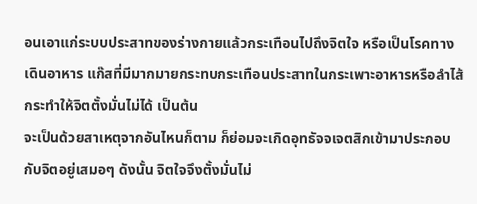อนเอาแก่ระบบประสาทของร่างกายแล้วกระเทือนไปถึงจิตใจ หรือเป็นโรคทางเดินอาหาร แก๊สที่มีมากมายกระทบกระเทือนประสาทในกระเพาะอาหารหรือลำไส้กระทำให้จิตตั้งมั่นไม่ได้ เป็นต้น
จะเป็นด้วยสาเหตุจากอันไหนก็ตาม ก็ย่อมจะเกิดอุทธัจจเจตสิกเข้ามาประกอบกับจิตอยู่เสมอๆ ดังนั้น จิตใจจึงตั้งมั่นไม่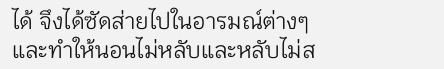ได้ จึงได้ซัดส่ายไปในอารมณ์ต่างๆ และทำให้นอนไม่หลับและหลับไม่ส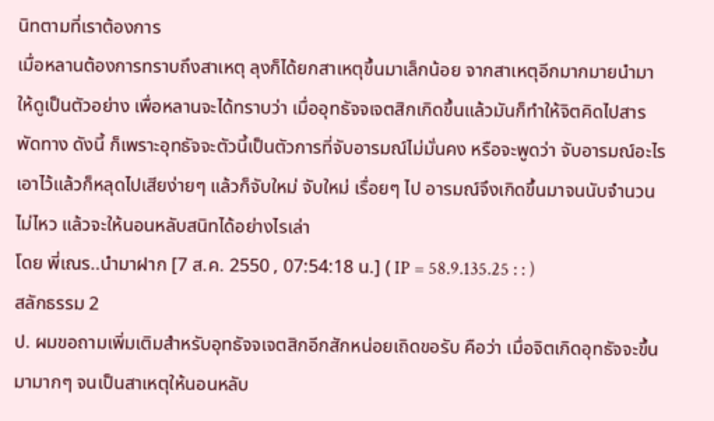นิทตามที่เราต้องการ
เมื่อหลานต้องการทราบถึงสาเหตุ ลุงก็ได้ยกสาเหตุขึ้นมาเล็กน้อย จากสาเหตุอีกมากมายนำมาให้ดูเป็นตัวอย่าง เพื่อหลานจะได้ทราบว่า เมื่ออุทธัจจเจตสิกเกิดขึ้นแล้วมันก็ทำให้จิตคิดไปสารพัดทาง ดังนี้ ก็เพราะอุทธัจจะตัวนี้เป็นตัวการที่จับอารมณ์ไม่มั่นคง หรือจะพูดว่า จับอารมณ์อะไรเอาไว้แล้วก็หลุดไปเสียง่ายๆ แล้วก็จับใหม่ จับใหม่ เรื่อยๆ ไป อารมณ์จึงเกิดขึ้นมาจนนับจำนวนไม่ไหว แล้วจะให้นอนหลับสนิทได้อย่างไรเล่า
โดย พี่เณร..นำมาฝาก [7 ส.ค. 2550 , 07:54:18 น.] ( IP = 58.9.135.25 : : )
สลักธรรม 2
ป. ผมขอถามเพิ่มเติมสำหรับอุทธัจจเจตสิกอีกสักหน่อยเถิดขอรับ คือว่า เมื่อจิตเกิดอุทธัจจะขึ้นมามากๆ จนเป็นสาเหตุให้นอนหลับ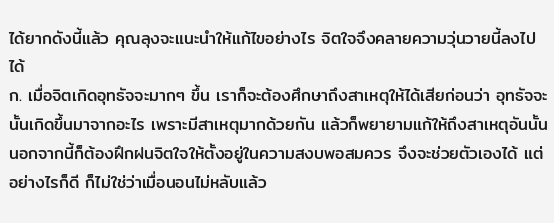ได้ยากดังนี้แล้ว คุณลุงจะแนะนำให้แก้ไขอย่างไร จิตใจจึงคลายความวุ่นวายนี้ลงไปได้
ก. เมื่อจิตเกิดอุทธัจจะมากๆ ขึ้น เราก็จะต้องศึกษาถึงสาเหตุให้ได้เสียก่อนว่า อุทธัจจะนั้นเกิดขึ้นมาจากอะไร เพราะมีสาเหตุมากด้วยกัน แล้วก็พยายามแก้ให้ถึงสาเหตุอันนั้น นอกจากนี้ก็ต้องฝึกฝนจิตใจให้ตั้งอยู่ในความสงบพอสมควร จึงจะช่วยตัวเองได้ แต่อย่างไรก็ดี ก็ไม่ใช่ว่าเมื่อนอนไม่หลับแล้ว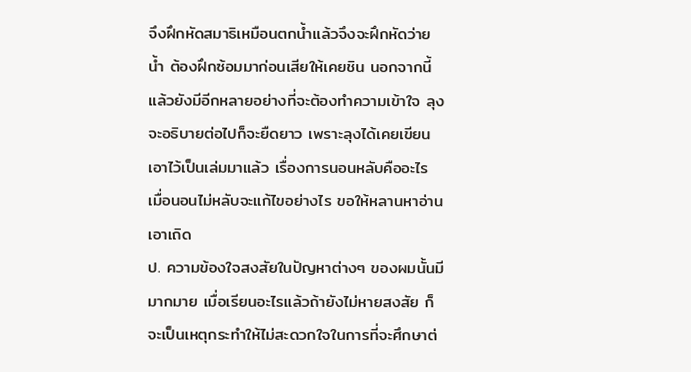จึงฝึกหัดสมาธิเหมือนตกน้ำแล้วจึงจะฝึกหัดว่ายน้ำ ต้องฝึกซ้อมมาก่อนเสียให้เคยชิน นอกจากนี้แล้วยังมีอีกหลายอย่างที่จะต้องทำความเข้าใจ ลุงจะอธิบายต่อไปก็จะยืดยาว เพราะลุงได้เคยเขียนเอาไว้เป็นเล่มมาแล้ว เรื่องการนอนหลับคืออะไร เมื่อนอนไม่หลับจะแก้ไขอย่างไร ขอให้หลานหาอ่านเอาเถิด
ป. ความข้องใจสงสัยในปัญหาต่างๆ ของผมนั้นมีมากมาย เมื่อเรียนอะไรแล้วถ้ายังไม่หายสงสัย ก็จะเป็นเหตุกระทำให้ไม่สะดวกใจในการที่จะศึกษาต่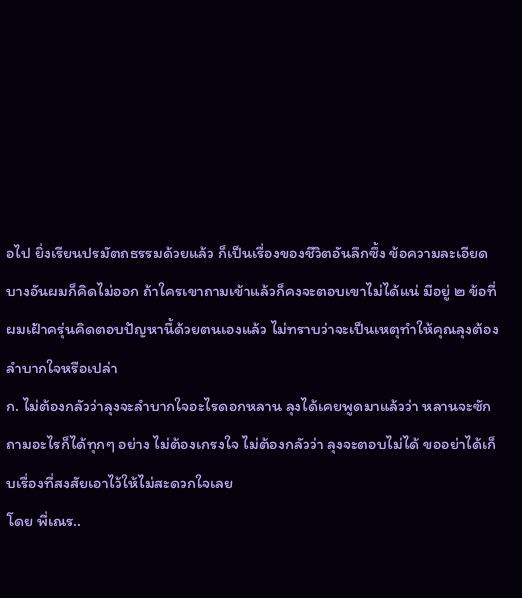อไป ยิ่งเรียนปรมัตถธรรมด้วยแล้ว ก็เป็นเรื่องของชีวิตอันลึกซึ้ง ข้อความละเอียดบางอันผมก็คิดไม่ออก ถ้าใครเขาถามเข้าแล้วก็คงจะตอบเขาไม่ได้แน่ มีอยู่ ๒ ข้อที่ผมเฝ้าครุ่นคิดตอบปัญหานี้ด้วยตนเองแล้ว ไม่ทราบว่าจะเป็นเหตุทำให้คุณลุงต้องลำบากใจหรือเปล่า
ก. ไม่ต้องกลัวว่าลุงจะลำบากใจอะไรดอกหลาน ลุงได้เคยพูดมาแล้วว่า หลานจะซักถามอะไรก็ได้ทุกๆ อย่าง ไม่ต้องเกรงใจ ไม่ต้องกลัวว่า ลุงจะตอบไม่ได้ ขออย่าได้เก็บเรื่องที่สงสัยเอาไว้ให้ไม่สะดวกใจเลย
โดย พี่เณร..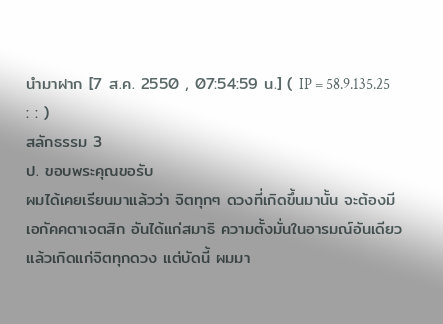นำมาฝาก [7 ส.ค. 2550 , 07:54:59 น.] ( IP = 58.9.135.25 : : )
สลักธรรม 3
ป. ขอบพระคุณขอรับ
ผมได้เคยเรียนมาแล้วว่า จิตทุกๆ ดวงที่เกิดขึ้นมานั้น จะต้องมี เอกัคคตาเจตสิก อันได้แก่สมาธิ ความตั้งมั่นในอารมณ์อันเดียวแล้วเกิดแก่จิตทุกดวง แต่บัดนี้ ผมมา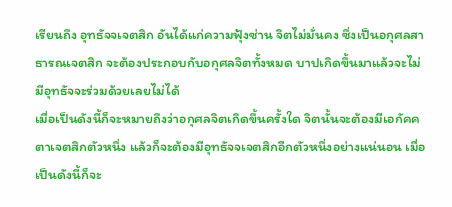เรียนถึง อุทธัจจเจตสิก อันได้แก่ความฟุ้งซ่าน จิตไม่มั่นคง ซึ่งเป็นอกุศลสาธารณเจตสิก จะต้องประกอบกับอกุศลจิตทั้งหมด บาปเกิดขึ้นมาแล้วจะไม่มีอุทธัจจะร่วมด้วยเลยไม่ได้
เมื่อเป็นดังนี้ก็จะหมายถึงว่าอกุศลจิตเกิดขึ้นครั้งใด จิตนั้นจะต้องมีเอกัคคตาเจตสิกตัวหนึ่ง แล้วก็จะต้องมีอุทธัจจเจตสิกอีกตัวหนึ่งอย่างแน่นอน เมื่อเป็นดังนี้ก็จะ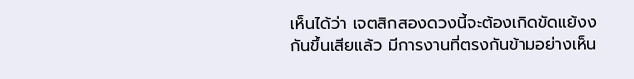เห็นได้ว่า เจตสิกสองดวงนี้จะต้องเกิดขัดแย้งงกันขึ้นเสียแล้ว มีการงานที่ตรงกันข้ามอย่างเห็น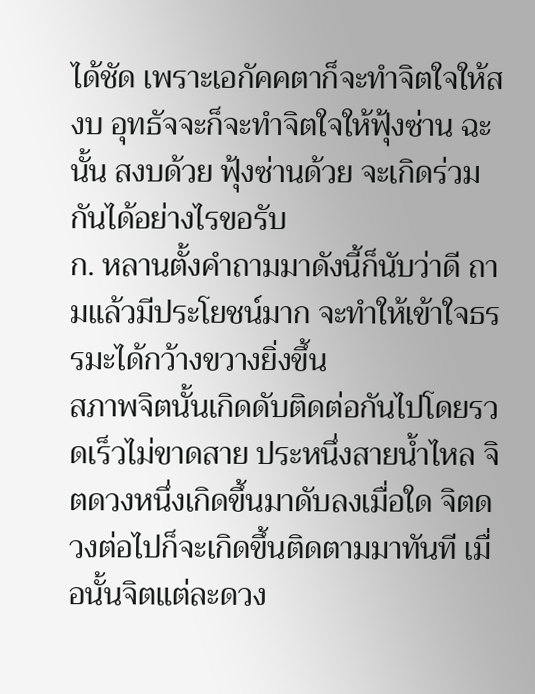ได้ชัด เพราะเอกัคคตาก็จะทำจิตใจให้สงบ อุทธัจจะก็จะทำจิตใจให้ฟุ้งซ่าน ฉะนั้น สงบด้วย ฟุ้งซ่านด้วย จะเกิดร่วมกันได้อย่างไรขอรับ
ก. หลานตั้งคำถามมาดังนี้ก็นับว่าดี ถามแล้วมีประโยชน์มาก จะทำให้เข้าใจธรรมะได้กว้างขวางยิ่งขึ้น
สภาพจิตนั้นเกิดดับติดต่อกันไปโดยรวดเร็วไม่ขาดสาย ประหนึ่งสายน้ำไหล จิตดวงหนึ่งเกิดขึ้นมาดับลงเมื่อใด จิตดวงต่อไปก็จะเกิดขึ้นติดตามมาทันที เมื่อนั้นจิตแต่ละดวง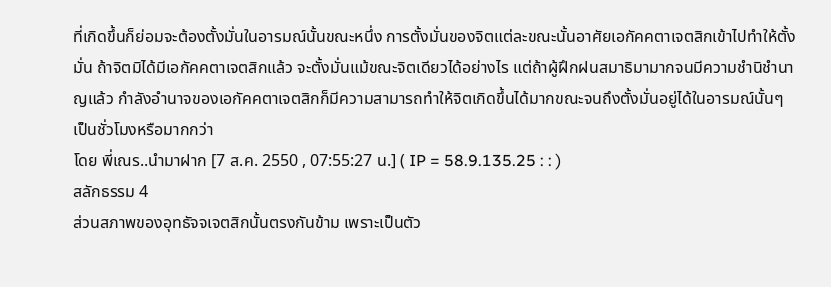ที่เกิดขึ้นก็ย่อมจะต้องตั้งมั่นในอารมณ์นั้นขณะหนึ่ง การตั้งมั่นของจิตแต่ละขณะนั้นอาศัยเอกัคคตาเจตสิกเข้าไปทำให้ตั้งมั่น ถ้าจิตมิได้มีเอกัคคตาเจตสิกแล้ว จะตั้งมั่นแม้ขณะจิตเดียวได้อย่างไร แต่ถ้าผู้ฝึกฝนสมาธิมามากจนมีความชำนิชำนาญแล้ว กำลังอำนาจของเอกัคคตาเจตสิกก็มีความสามารถทำให้จิตเกิดขึ้นได้มากขณะจนถึงตั้งมั่นอยู่ได้ในอารมณ์นั้นๆ เป็นชั่วโมงหรือมากกว่า
โดย พี่เณร..นำมาฝาก [7 ส.ค. 2550 , 07:55:27 น.] ( IP = 58.9.135.25 : : )
สลักธรรม 4
ส่วนสภาพของอุทธัจจเจตสิกนั้นตรงกันข้าม เพราะเป็นตัว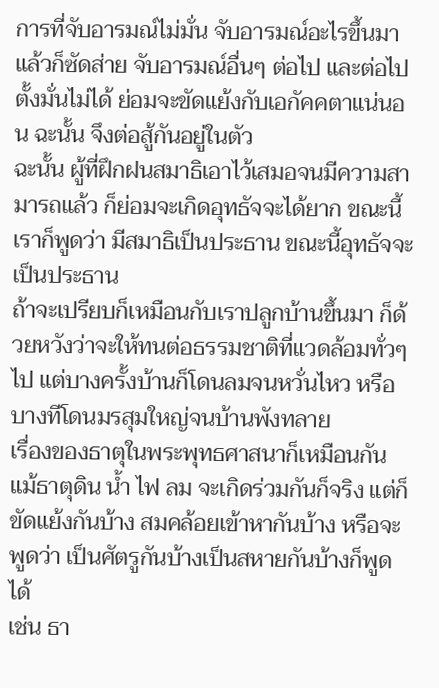การที่จับอารมณ์ไม่มั่น จับอารมณ์อะไรขึ้นมาแล้วก็ซัดส่าย จับอารมณ์อื่นๆ ต่อไป และต่อไป ตั้งมั่นไม่ได้ ย่อมจะขัดแย้งกับเอกัคคตาแน่นอน ฉะนั้น จึงต่อสู้กันอยู่ในตัว
ฉะนั้น ผู้ที่ฝึกฝนสมาธิเอาไว้เสมอจนมีความสามารถแล้ว ก็ย่อมจะเกิดอุทธัจจะได้ยาก ขณะนี้เราก็พูดว่า มีสมาธิเป็นประธาน ขณะนี้อุทธัจจะเป็นประธาน
ถ้าจะเปรียบก็เหมือนกับเราปลูกบ้านขึ้นมา ก็ด้วยหวังว่าจะให้ทนต่อธรรมชาติที่แวดล้อมทั่วๆ ไป แต่บางครั้งบ้านก็โดนลมจนหวั่นไหว หรือบางทีโดนมรสุมใหญ่จนบ้านพังทลาย
เรื่องของธาตุในพระพุทธศาสนาก็เหมือนกัน แม้ธาตุดิน น้ำ ไฟ ลม จะเกิดร่วมกันก็จริง แต่ก็ขัดแย้งกันบ้าง สมคล้อยเข้าหากันบ้าง หรือจะพูดว่า เป็นศัตรูกันบ้างเป็นสหายกันบ้างก็พูดได้
เช่น ธา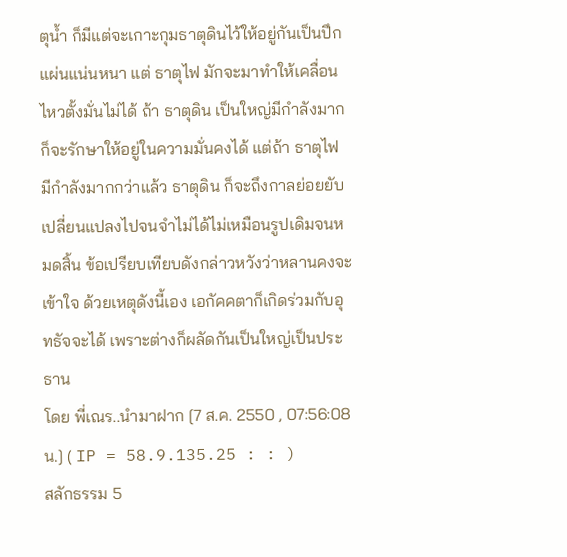ตุน้ำ ก็มีแต่จะเกาะกุมธาตุดินไว้ให้อยู่กันเป็นปึกแผ่นแน่นหนา แต่ ธาตุไฟ มักจะมาทำให้เคลื่อนไหวตั้งมั่นไม่ได้ ถ้า ธาตุดิน เป็นใหญ่มีกำลังมาก ก็จะรักษาให้อยู่ในความมั่นคงได้ แต่ถ้า ธาตุไฟ มีกำลังมากกว่าแล้ว ธาตุดิน ก็จะถึงกาลย่อยยับเปลี่ยนแปลงไปจนจำไม่ได้ไม่เหมือนรูปเดิมจนหมดสิ้น ข้อเปรียบเทียบดังกล่าวหวังว่าหลานคงจะเข้าใจ ด้วยเหตุดังนี้เอง เอกัคคตาก็เกิดร่วมกับอุทธัจจะได้ เพราะต่างก็ผลัดกันเป็นใหญ่เป็นประธาน
โดย พี่เณร..นำมาฝาก [7 ส.ค. 2550 , 07:56:08 น.] ( IP = 58.9.135.25 : : )
สลักธรรม 5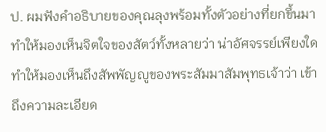ป. ผมฟังคำอธิบายของคุณลุงพร้อมทั้งตัวอย่างที่ยกขึ้นมา ทำให้มองเห็นจิตใจของสัตว์ทั้งหลายว่า น่าอัศจรรย์เพียงใด ทำให้มองเห็นถึงสัพพัญญูของพระสัมมาสัมพุทธเจ้าว่า เข้าถึงความละเอียด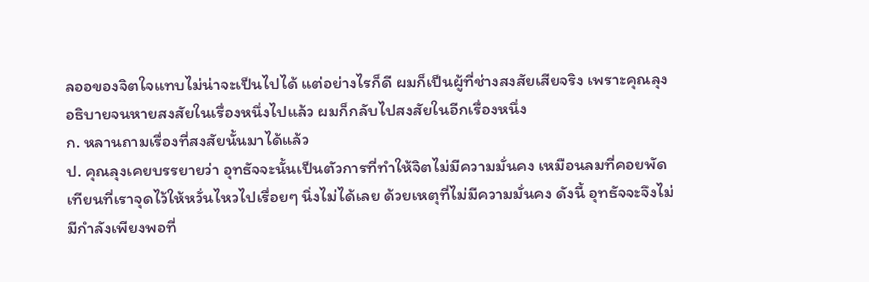ลออของจิตใจแทบไม่น่าจะเป็นไปได้ แต่อย่างไรก็ดี ผมก็เป็นผู้ที่ช่างสงสัยเสียจริง เพราะคุณลุงอธิบายจนหายสงสัยในเรื่องหนึ่งไปแล้ว ผมก็กลับไปสงสัยในอีกเรื่องหนึ่ง
ก. หลานถามเรื่องที่สงสัยนั้นมาได้แล้ว
ป. คุณลุงเคยบรรยายว่า อุทธัจจะนั้นเป็นตัวการที่ทำให้จิตไม่มีความมั่นคง เหมือนลมที่คอยพัดเทียนที่เราจุดไว้ให้หวั่นไหวไปเรื่อยๆ นิ่งไม่ได้เลย ด้วยเหตุที่ไม่มีความมั่นคง ดังนี้ อุทธัจจะจึงไม่มีกำลังเพียงพอที่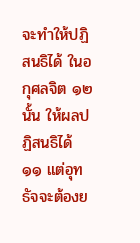จะทำให้ปฏิสนธิได้ ในอกุศลจิต ๑๒ นั้น ให้ผลปฏิสนธิได้ ๑๑ แต่อุทธัจจะต้องย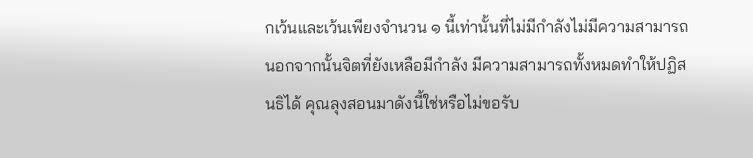กเว้นและเว้นเพียงจำนวน ๑ นี้เท่านั้นที่ไม่มีกำลังไม่มีความสามารถ นอกจากนั้นจิตที่ยังเหลือมีกำลัง มีความสามารถทั้งหมดทำให้ปฏิสนธิได้ คุณลุงสอนมาดังนี้ใช่หรือไม่ขอรับ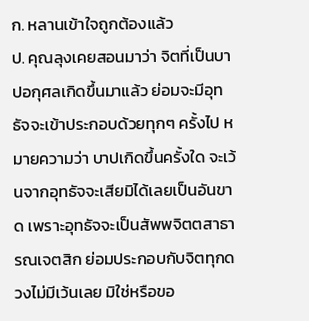ก. หลานเข้าใจถูกต้องแล้ว
ป. คุณลุงเคยสอนมาว่า จิตที่เป็นบาปอกุศลเกิดขึ้นมาแล้ว ย่อมจะมีอุทธัจจะเข้าประกอบด้วยทุกๆ ครั้งไป หมายความว่า บาปเกิดขึ้นครั้งใด จะเว้นจากอุทธัจจะเสียมิได้เลยเป็นอันขาด เพราะอุทธัจจะเป็นสัพพจิตตสาธารณเจตสิก ย่อมประกอบกับจิตทุกดวงไม่มีเว้นเลย มิใช่หรือขอ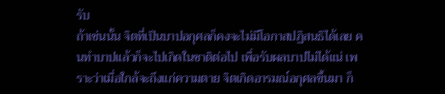รับ
ถ้าเช่นนั้น จิตที่เป็นบาปอกุศลก็คงจะไม่มีโอกาสปฏิสนธิได้เลย คนทำบาปแล้วก็จะไปเกิดในชาติต่อไป เพื่อรับผลบาปไม่ได้แน่ เพราะว่าเมื่อใกล้จะถึงแก่ความตาย จิตเกิดอารมณ์อกุศลขึ้นมา ก็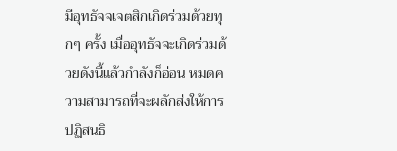มีอุทธัจจเจตสิกเกิดร่วมด้วยทุกๆ ครั้ง เมื่ออุทธัจจะเกิดร่วมด้วยดังนี้แล้วกำลังก็อ่อน หมดความสามารถที่จะผลักส่งให้การปฏิสนธิ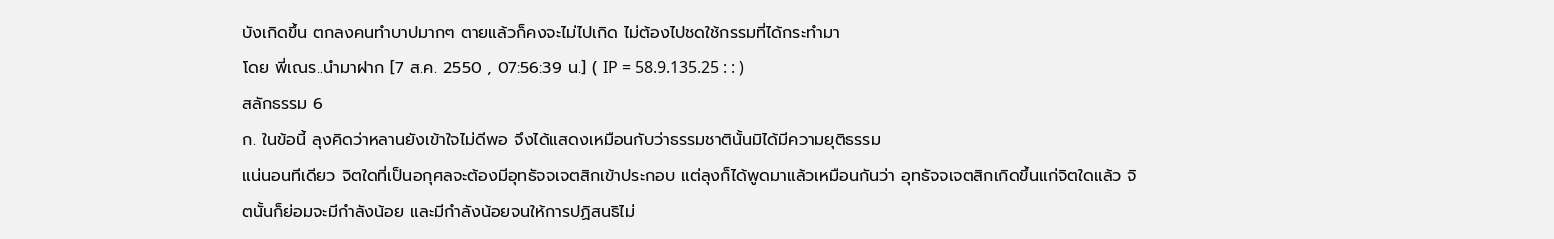บังเกิดขึ้น ตกลงคนทำบาปมากๆ ตายแล้วก็คงจะไม่ไปเกิด ไม่ต้องไปชดใช้กรรมที่ได้กระทำมา
โดย พี่เณร..นำมาฝาก [7 ส.ค. 2550 , 07:56:39 น.] ( IP = 58.9.135.25 : : )
สลักธรรม 6
ก. ในข้อนี้ ลุงคิดว่าหลานยังเข้าใจไม่ดีพอ จึงได้แสดงเหมือนกับว่าธรรมชาตินั้นมิได้มีความยุติธรรม
แน่นอนทีเดียว จิตใดที่เป็นอกุศลจะต้องมีอุทธัจจเจตสิกเข้าประกอบ แต่ลุงก็ได้พูดมาแล้วเหมือนกันว่า อุทธัจจเจตสิกเกิดขึ้นแก่จิตใดแล้ว จิตนั้นก็ย่อมจะมีกำลังน้อย และมีกำลังน้อยจนให้การปฏิสนธิไม่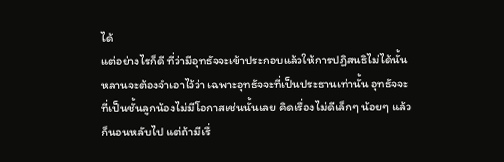ได้
แต่อย่างไรก็ดี ที่ว่ามีอุทธัจจะเข้าประกอบแล้วให้การปฏิสนธิไม่ได้นั้น หลานจะต้องจำเอาไว้ว่า เฉพาะอุทธัจจะที่เป็นประธานเท่านั้น อุทธัจจะที่เป็นชั้นลูกน้องไม่มีโอกาสเช่นนั้นเลย คิดเรื่องไม่ดีเล็กๆ น้อยๆ แล้วก็นอนหลับไป แต่ถ้ามีเรื่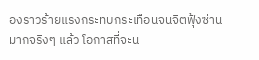องราวร้ายแรงกระทบกระเทือนจนจิตฟุ้งซ่านมากจริงๆ แล้ว โอกาสที่จะน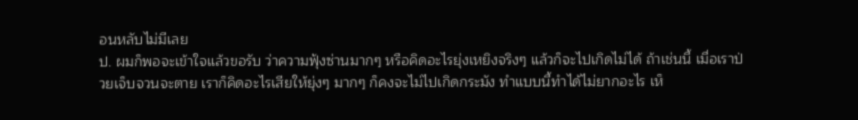อนหลับไม่มีเลย
ป. ผมก็พอจะเข้าใจแล้วขอรับ ว่าความฟุ้งซ่านมากๆ หรือคิดอะไรยุ่งเหยิงจริงๆ แล้วก็จะไปเกิดไม่ได้ ถ้าเช่นนี้ เมื่อเราป่วยเจ็บจวนจะตาย เราก็คิดอะไรเสียให้ยุ่งๆ มากๆ ก็คงจะไม่ไปเกิดกระมัง ทำแบบนี้ทำได้ไม่ยากอะไร เห็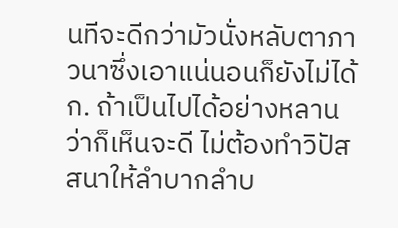นทีจะดีกว่ามัวนั่งหลับตาภาวนาซึ่งเอาแน่นอนก็ยังไม่ได้
ก. ถ้าเป็นไปได้อย่างหลานว่าก็เห็นจะดี ไม่ต้องทำวิปัสสนาให้ลำบากลำบ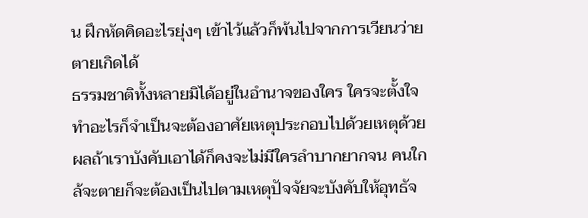น ฝึกหัดคิดอะไรยุ่งๆ เข้าไว้แล้วก็พ้นไปจากการเวียนว่ายตายเกิดได้
ธรรมชาติทั้งหลายมิได้อยู่ในอำนาจของใคร ใครจะตั้งใจทำอะไรก็จำเป็นจะต้องอาศัยเหตุประกอบไปด้วยเหตุด้วยผลถ้าเราบังคับเอาได้ก็คงจะไม่มีใครลำบากยากจน คนใกล้จะตายก็จะต้องเป็นไปตามเหตุปัจจัยจะบังคับให้อุทธัจ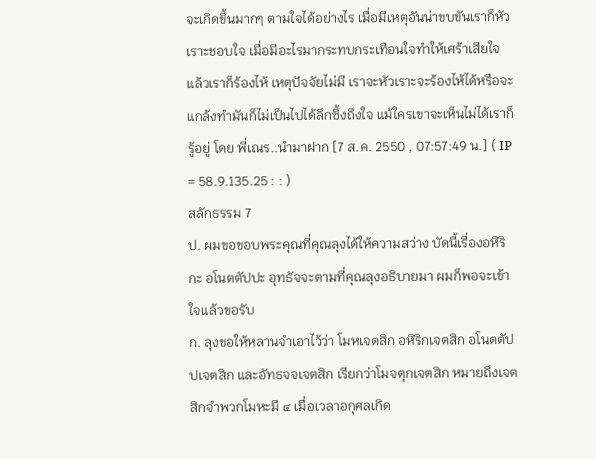จะเกิดขึ้นมากๆ ตามใจได้อย่างไร เมื่อมีเหตุอันน่าขบขันเราก็หัวเราะชอบใจ เมื่อมีอะไรมากระทบกระเทือนใจทำให้เศร้าเสียใจแล้วเราก็ร้องไห้ เหตุปัจจัยไม่มี เราจะหัวเราะจะร้องไห้ได้หรือจะแกล้งทำมันก็ไม่เป็นไปได้ลึกซึ้งถึงใจ แม้ใครเขาจะเห็นไม่ได้เราก็รู้อยู่ โดย พี่เณร..นำมาฝาก [7 ส.ค. 2550 , 07:57:49 น.] ( IP = 58.9.135.25 : : )
สลักธรรม 7
ป. ผมขอขอบพระคุณที่คุณลุงได้ให้ความสว่าง บัดนี้เรื่องอหิริกะ อโนตตัปปะ อุทธัจจะตามที่คุณลุงอธิบายมา ผมก็พอจะเข้าใจแล้วขอรับ
ก. ลุงขอให้หลานจำเอาไว้ว่า โมหเจตสิก อหิริกเจตสิก อโนตตัปปเจตสิก และอัทธจจเจตสิก เรียกว่าโมจตุกเจตสิก หมายถึงเจตสิกจำพวกโมหะมี ๔ เมื่อเวลาอกุศลเกิด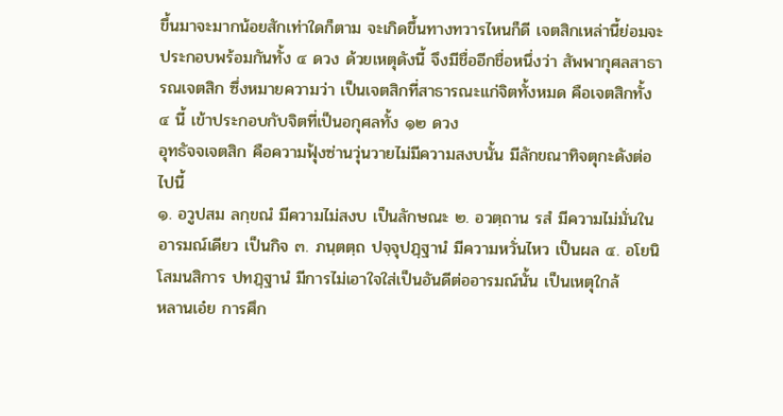ขึ้นมาจะมากน้อยสักเท่าใดก็ตาม จะเกิดขึ้นทางทวารไหนก็ดี เจตสิกเหล่านี้ย่อมจะประกอบพร้อมกันทั้ง ๔ ดวง ด้วยเหตุดังนี้ จึงมีชื่ออีกชื่อหนึ่งว่า สัพพากุศลสาธารณเจตสิก ซึ่งหมายความว่า เป็นเจตสิกที่สาธารณะแก่จิตทั้งหมด คือเจตสิกทั้ง ๔ นี้ เข้าประกอบกับจิตที่เป็นอกุศลทั้ง ๑๒ ดวง
อุทธัจจเจตสิก คือความฟุ้งซ่านวุ่นวายไม่มีความสงบนั้น มีลักขณาทิจตุกะดังต่อไปนี้
๑. อวูปสม ลกฺขณํ มีความไม่สงบ เป็นลักษณะ ๒. อวตฺถาน รสํ มีความไม่มั่นในอารมณ์เดียว เป็นกิจ ๓. ภนฺตตฺถ ปจฺจุปฏฺฐานํ มีความหวั่นไหว เป็นผล ๔. อโยนิโสมนสิการ ปทฏฺฐานํ มีการไม่เอาใจใส่เป็นอันดีต่ออารมณ์นั้น เป็นเหตุใกล้
หลานเอ๋ย การศึก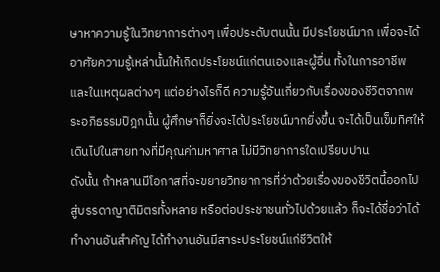ษาหาความรู้ในวิทยาการต่างๆ เพื่อประดับตนนั้น มีประโยชน์มาก เพื่อจะได้อาศัยความรู้เหล่านั้นให้เกิดประโยชน์แก่ตนเองและผู้อื่น ทั้งในการอาชีพและในเหตุผลต่างๆ แต่อย่างไรก็ดี ความรู้อันเกี่ยวกับเรื่องของชีวิตจากพระอภิธรรมปิฎกนั้น ผู้ศึกษาก็ยิ่งจะได้ประโยชน์มากยิ่งขึ้น จะได้เป็นเข็มทิศให้เดินไปในสายทางที่มีคุณค่ามหาศาล ไม่มีวิทยาการใดเปรียบปาน
ดังนั้น ถ้าหลานมีโอกาสที่จะขยายวิทยาการที่ว่าด้วยเรื่องของชีวิตนี้ออกไปสู่บรรดาญาติมิตรทั้งหลาย หรือต่อประชาชนทั่วไปด้วยแล้ว ก็จะได้ชื่อว่าได้ทำงานอันสำคัญ ได้ทำงานอันมีสาระประโยชน์แก่ชีวิตให้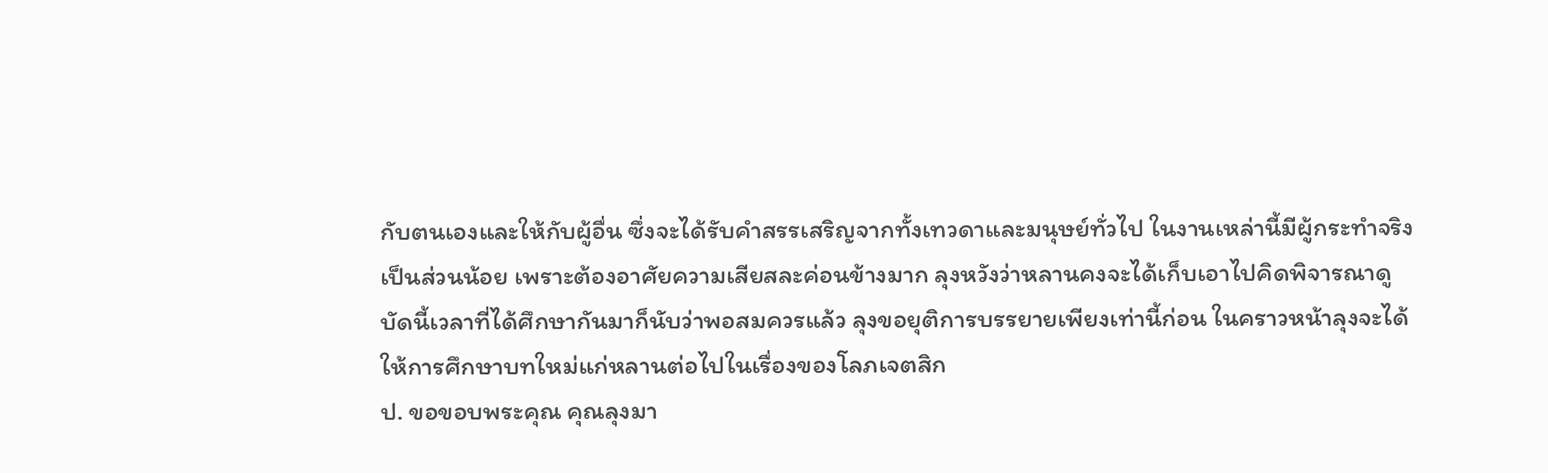กับตนเองและให้กับผู้อื่น ซึ่งจะได้รับคำสรรเสริญจากทั้งเทวดาและมนุษย์ทั่วไป ในงานเหล่านี้มีผู้กระทำจริงเป็นส่วนน้อย เพราะต้องอาศัยความเสียสละค่อนข้างมาก ลุงหวังว่าหลานคงจะได้เก็บเอาไปคิดพิจารณาดู
บัดนี้เวลาที่ได้ศึกษากันมาก็นับว่าพอสมควรแล้ว ลุงขอยุติการบรรยายเพียงเท่านี้ก่อน ในคราวหน้าลุงจะได้ให้การศึกษาบทใหม่แก่หลานต่อไปในเรื่องของโลภเจตสิก
ป. ขอขอบพระคุณ คุณลุงมา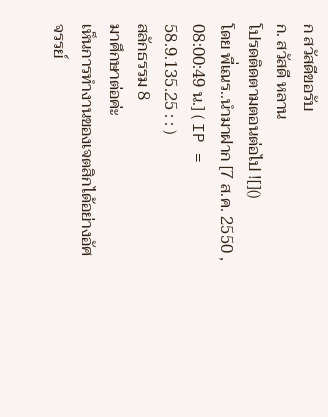ก สวัสดีขอรับ
ก. สวัสดี หลาน
โปรดติดตามตอนต่อไป ![]()
โดย พี่เณร..นำมาฝาก [7 ส.ค. 2550 , 08:00:49 น.] ( IP = 58.9.135.25 : : )
สลักธรรม 8
มาศึกษาต่อค่ะ
เห็นการทำงานของเจตสิกได้อย่างอัศจรรย์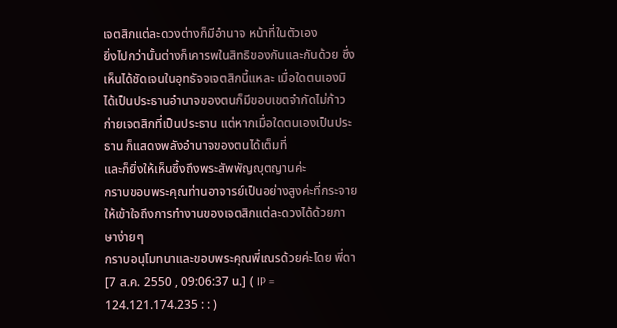เจตสิกแต่ละดวงต่างก็มีอำนาจ หน้าที่ในตัวเอง
ยิ่งไปกว่านั้นต่างก็เคารพในสิทธิของกันและกันด้วย ซึ่งเห็นได้ชัดเจนในอุทธัจจเจตสิกนี้แหละ เมื่อใดตนเองมิได้เป็นประธานอำนาจของตนก็มีขอบเขตจำกัดไม่ก้าวก่ายเจตสิกที่เป็นประธาน แต่หากเมื่อใดตนเองเป็นประธาน ก็แสดงพลังอำนาจของตนได้เต็มที่
และก็ยิ่งให้เห็นซึ้งถึงพระสัพพัญญุตญานค่ะ
กราบขอบพระคุณท่านอาจารย์เป็นอย่างสูงค่ะที่กระจายให้เข้าใจถึงการทำงานของเจตสิกแต่ละดวงได้ด้วยภาษาง่ายๆ
กราบอนุโมทนาและขอบพระคุณพี่เณรด้วยค่ะโดย พี่ดา [7 ส.ค. 2550 , 09:06:37 น.] ( IP = 124.121.174.235 : : )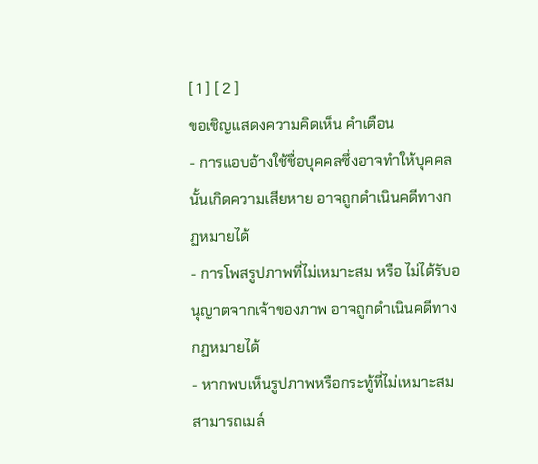[ 1 ] [ 2 ]
ขอเชิญแสดงความคิดเห็น คำเตือน
- การแอบอ้างใช้ชื่อบุคคลซึ่งอาจทำให้บุคคลนั้นเกิดความเสียหาย อาจถูกดำเนินคดีทางกฏหมายได้
- การโพสรูปภาพที่ไม่เหมาะสม หรือ ไม่ได้รับอนุญาตจากเจ้าของภาพ อาจถูกดำเนินคดีทางกฏหมายได้
- หากพบเห็นรูปภาพหรือกระทู้ที่ไม่เหมาะสมสามารถเมล์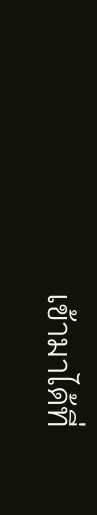เข้ามาได้ที่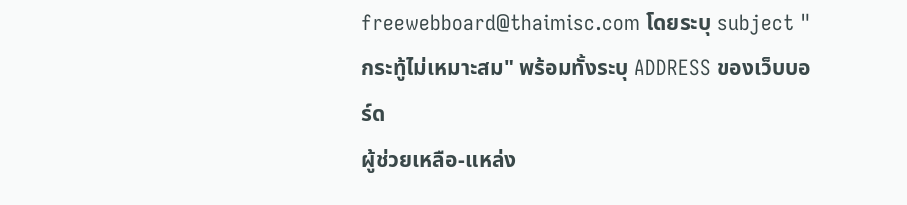freewebboard@thaimisc.com โดยระบุ subject "กระทู้ไม่เหมาะสม" พร้อมทั้งระบุ ADDRESS ของเว็บบอร์ด
ผู้ช่วยเหลือ-แหล่ง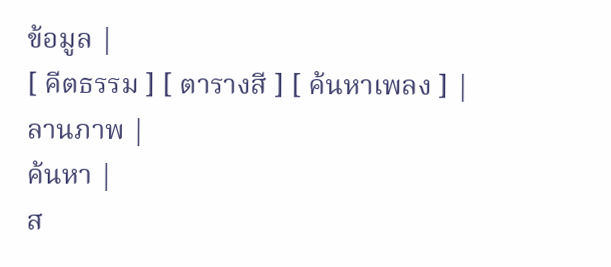ข้อมูล |
[ คีตธรรม ] [ ตารางสี ] [ ค้นหาเพลง ] |
ลานภาพ |
ค้นหา |
ส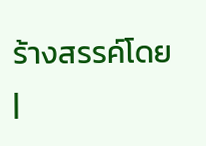ร้างสรรค์โดย |